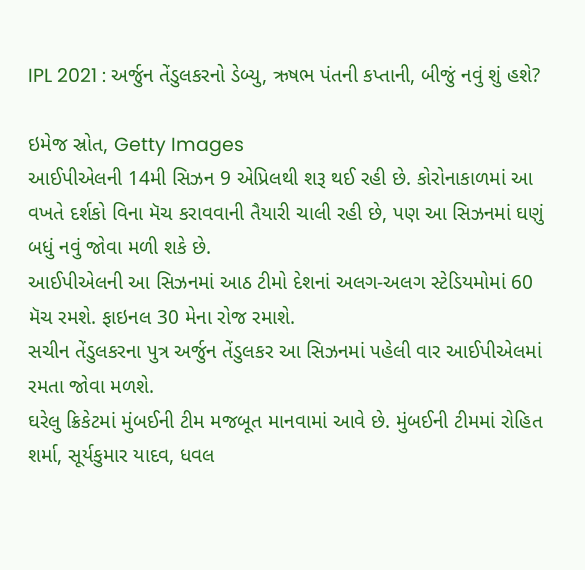IPL 2021 : અર્જુન તેંડુલકરનો ડેબ્યુ, ઋષભ પંતની કપ્તાની, બીજું નવું શું હશે?

ઇમેજ સ્રોત, Getty Images
આઈપીએલની 14મી સિઝન 9 એપ્રિલથી શરૂ થઈ રહી છે. કોરોનાકાળમાં આ વખતે દર્શકો વિના મૅચ કરાવવાની તૈયારી ચાલી રહી છે, પણ આ સિઝનમાં ઘણું બધું નવું જોવા મળી શકે છે.
આઈપીએલની આ સિઝનમાં આઠ ટીમો દેશનાં અલગ-અલગ સ્ટેડિયમોમાં 60 મૅચ રમશે. ફાઇનલ 30 મેના રોજ રમાશે.
સચીન તેંડુલકરના પુત્ર અર્જુન તેંડુલકર આ સિઝનમાં પહેલી વાર આઈપીએલમાં રમતા જોવા મળશે.
ઘરેલુ ક્રિકેટમાં મુંબઈની ટીમ મજબૂત માનવામાં આવે છે. મુંબઈની ટીમમાં રોહિત શર્મા, સૂર્યકુમાર યાદવ, ધવલ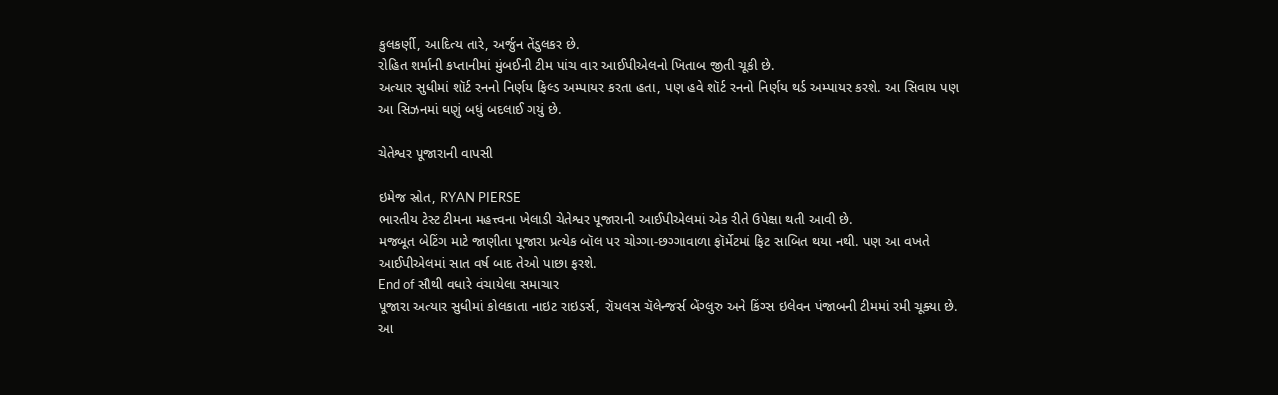કુલકર્ણી, આદિત્ય તારે, અર્જુન તેંડુલકર છે.
રોહિત શર્માની કપ્તાનીમાં મુંબઈની ટીમ પાંચ વાર આઈપીએલનો ખિતાબ જીતી ચૂકી છે.
અત્યાર સુધીમાં શૉર્ટ રનનો નિર્ણય ફિલ્ડ અમ્પાયર કરતા હતા, પણ હવે શૉર્ટ રનનો નિર્ણય થર્ડ અમ્પાયર કરશે. આ સિવાય પણ આ સિઝનમાં ઘણું બધું બદલાઈ ગયું છે.

ચેતેશ્વર પૂજારાની વાપસી

ઇમેજ સ્રોત, RYAN PIERSE
ભારતીય ટેસ્ટ ટીમના મહત્ત્વના ખેલાડી ચેતેશ્વર પૂજારાની આઈપીએલમાં એક રીતે ઉપેક્ષા થતી આવી છે.
મજબૂત બેટિંગ માટે જાણીતા પૂજારા પ્રત્યેક બૉલ પર ચોગ્ગા-છગ્ગાવાળા ફૉર્મેટમાં ફિટ સાબિત થયા નથી. પણ આ વખતે આઈપીએલમાં સાત વર્ષ બાદ તેઓ પાછા ફરશે.
End of સૌથી વધારે વંચાયેલા સમાચાર
પૂજારા અત્યાર સુધીમાં કોલકાતા નાઇટ રાઇડર્સ, રૉયલસ ચૅલેન્જર્સ બેંગ્લુરુ અને કિંગ્સ ઇલેવન પંજાબની ટીમમાં રમી ચૂક્યા છે.
આ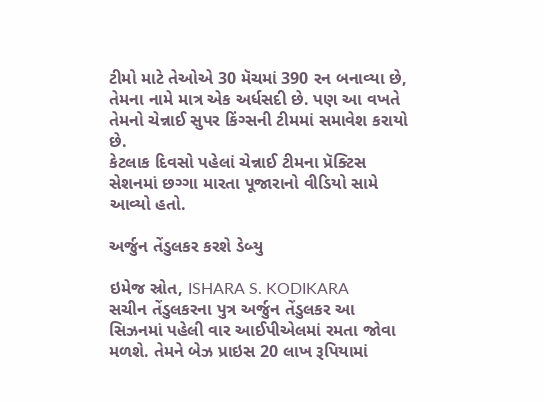ટીમો માટે તેઓએ 30 મૅચમાં 390 રન બનાવ્યા છે, તેમના નામે માત્ર એક અર્ધસદી છે. પણ આ વખતે તેમનો ચેન્નાઈ સુપર કિંગ્સની ટીમમાં સમાવેશ કરાયો છે.
કેટલાક દિવસો પહેલાં ચેન્નાઈ ટીમના પ્રૅક્ટિસ સેશનમાં છગ્ગા મારતા પૂજારાનો વીડિયો સામે આવ્યો હતો.

અર્જુન તેંડુલકર કરશે ડેબ્યુ

ઇમેજ સ્રોત, ISHARA S. KODIKARA
સચીન તેંડુલકરના પુત્ર અર્જુન તેંડુલકર આ સિઝનમાં પહેલી વાર આઈપીએલમાં રમતા જોવા મળશે. તેમને બેઝ પ્રાઇસ 20 લાખ રૂપિયામાં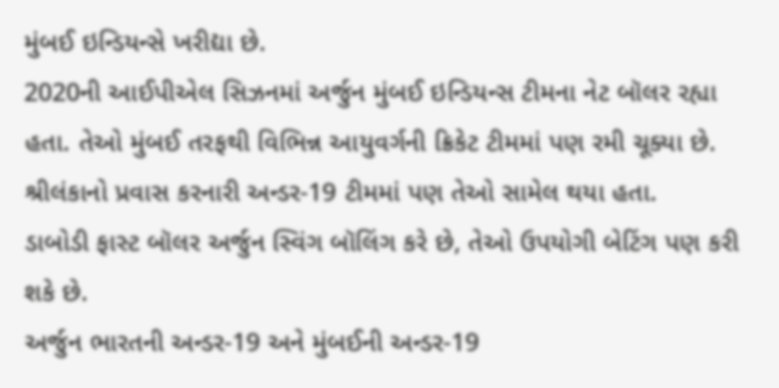મુંબઈ ઇન્ડિયન્સે ખરીદ્યા છે.
2020ની આઈપીએલ સિઝનમાં અર્જુન મુંબઈ ઇન્ડિયન્સ ટીમના નેટ બૉલર રહ્યા હતા. તેઓ મુંબઈ તરફથી વિભિન્ન આયુવર્ગની ક્રિકેટ ટીમમાં પણ રમી ચૂક્યા છે.
શ્રીલંકાનો પ્રવાસ કરનારી અન્ડર-19 ટીમમાં પણ તેઓ સામેલ થયા હતા.
ડાબોડી ફાસ્ટ બૉલર અર્જુન સ્વિંગ બૉલિંગ કરે છે, તેઓ ઉપયોગી બેટિંગ પણ કરી શકે છે.
અર્જુન ભારતની અન્ડર-19 અને મુંબઈની અન્ડર-19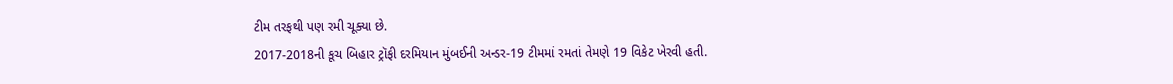ટીમ તરફથી પણ રમી ચૂક્યા છે.
2017-2018ની કૂચ બિહાર ટ્રૉફી દરમિયાન મુંબઈની અન્ડર-19 ટીમમાં રમતાં તેમણે 19 વિકેટ ખેરવી હતી.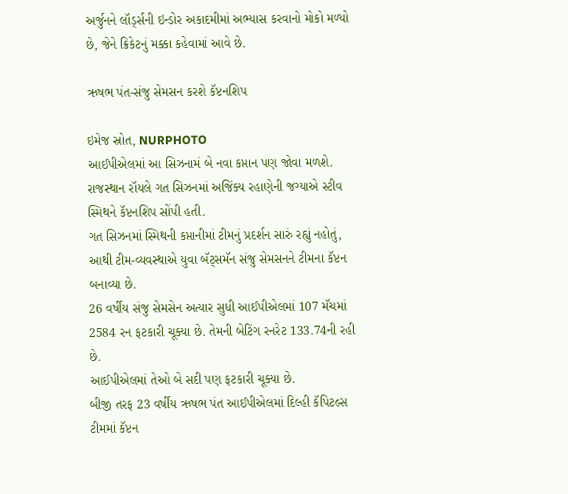અર્જુનને લૉર્ડ્સની ઇન્ડોર અકાદમીમાં અભ્યાસ કરવાનો મોકો મળ્યો છે, જેને ક્રિકેટનું મક્કા કહેવામાં આવે છે.

ઋષભ પંત-સંજુ સેમસન કરશે કૅપ્ટનશિપ

ઇમેજ સ્રોત, NURPHOTO
આઈપીએલમાં આ સિઝનામં બે નવા કપ્તાન પણ જોવા મળશે.
રાજસ્થાન રૉયલે ગત સિઝનમાં અજિંક્ય રહાણેની જગ્યાએ સ્ટીવ સ્મિથને કૅપ્ટનશિપ સોંપી હતી.
ગત સિઝનમાં સ્મિથની કપ્તાનીમાં ટીમનું પ્રદર્શન સારું રહ્યું નહોતું, આથી ટીમ-વ્યવસ્થાએ યુવા બૅટ્સમૅન સંજુ સેમસનને ટીમના કૅપ્ટન બનાવ્યા છે.
26 વર્ષીય સંજુ સેમસેન અત્યાર સુધી આઈપીએલમાં 107 મૅચમાં 2584 રન ફટકારી ચૂક્યા છે. તેમની બેટિંગ રનરેટ 133.74ની રહી છે.
આઈપીએલમાં તેઓ બે સદી પણ ફટકારી ચૂક્યા છે.
બીજી તરફ 23 વર્ષીય ઋષભ પંત આઈપીએલમાં દિલ્હી કૅપિટલ્સ ટીમમાં કૅપ્ટન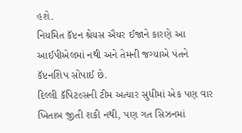હશે.
નિયમિત કૅપ્ટન શ્રેયસ ઐયર ઈજાને કારણે આ આઈપીએલમાં નથી અને તેમની જગ્યાએ પંતને કૅપ્ટનશિપ સોંપાઈ છે.
દિલ્લી કૅપિટલ્સની ટીમ અત્યાર સુધીમાં એક પણ વાર ખિતાબ જીતી શકી નથી, પણ ગત સિઝનમાં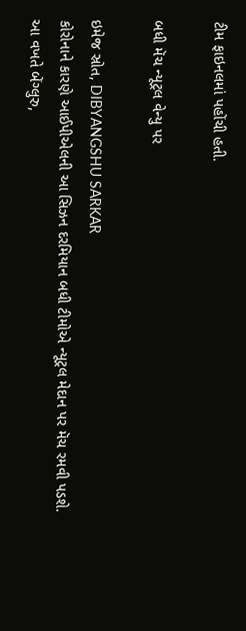ટીમ ફાઇનલમાં પહોંચી હતી.

બધી મૅચ ન્યૂટ્રલ વેન્યુ પર

ઇમેજ સ્રોત, DIBYANGSHU SARKAR
કોરોનાને કારણે આઈપીએલની આ સિઝન દરમિયાન બધી ટીમોએ ન્યૂટ્રલ મેદાન પર મૅચ રમવી પડશે.
આ વખતે બેંગ્લુરુ,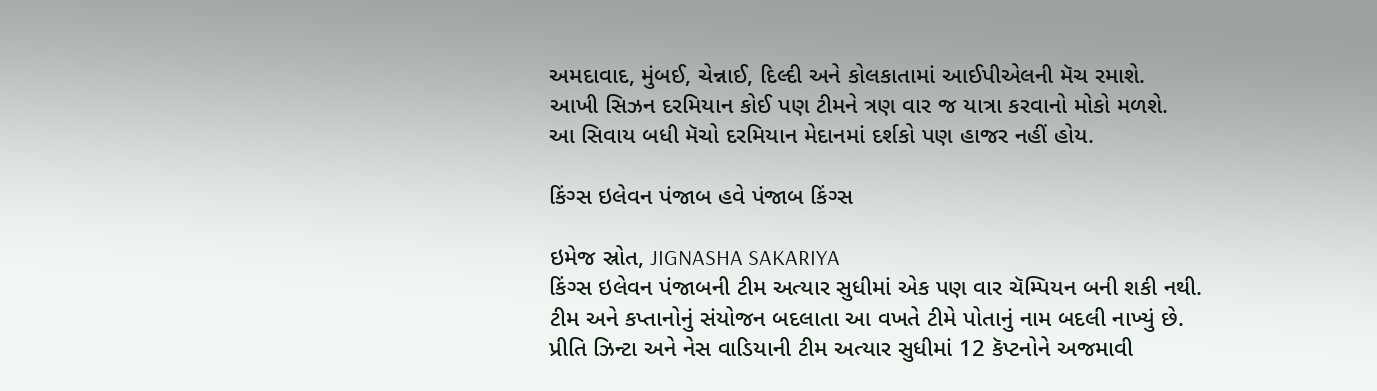અમદાવાદ, મુંબઈ, ચેન્નાઈ, દિલ્દી અને કોલકાતામાં આઈપીએલની મૅચ રમાશે.
આખી સિઝન દરમિયાન કોઈ પણ ટીમને ત્રણ વાર જ યાત્રા કરવાનો મોકો મળશે.
આ સિવાય બધી મૅચો દરમિયાન મેદાનમાં દર્શકો પણ હાજર નહીં હોય.

કિંગ્સ ઇલેવન પંજાબ હવે પંજાબ કિંગ્સ

ઇમેજ સ્રોત, JIGNASHA SAKARIYA
કિંગ્સ ઇલેવન પંજાબની ટીમ અત્યાર સુધીમાં એક પણ વાર ચૅમ્પિયન બની શકી નથી.
ટીમ અને કપ્તાનોનું સંયોજન બદલાતા આ વખતે ટીમે પોતાનું નામ બદલી નાખ્યું છે.
પ્રીતિ ઝિન્ટા અને નેસ વાડિયાની ટીમ અત્યાર સુધીમાં 12 કૅપ્ટનોને અજમાવી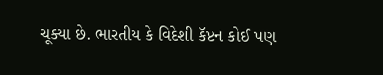ચૂક્યા છે. ભારતીય કે વિદેશી કૅપ્ટન કોઈ પણ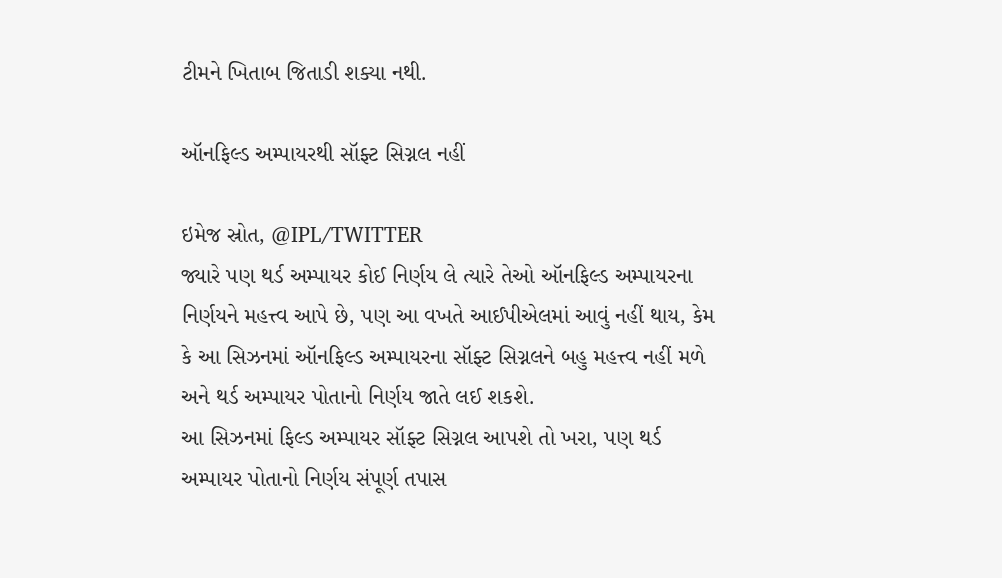ટીમને ખિતાબ જિતાડી શક્યા નથી.

ઑનફિલ્ડ અમ્પાયરથી સૉફ્ટ સિગ્નલ નહીં

ઇમેજ સ્રોત, @IPL/TWITTER
જ્યારે પણ થર્ડ અમ્પાયર કોઈ નિર્ણય લે ત્યારે તેઓ ઑનફિલ્ડ અમ્પાયરના નિર્ણયને મહત્ત્વ આપે છે, પણ આ વખતે આઈપીએલમાં આવું નહીં થાય, કેમ કે આ સિઝનમાં ઑનફિલ્ડ અમ્પાયરના સૉફ્ટ સિગ્નલને બહુ મહત્ત્વ નહીં મળે અને થર્ડ અમ્પાયર પોતાનો નિર્ણય જાતે લઈ શકશે.
આ સિઝનમાં ફિલ્ડ અમ્પાયર સૉફ્ટ સિગ્નલ આપશે તો ખરા, પણ થર્ડ અમ્પાયર પોતાનો નિર્ણય સંપૂર્ણ તપાસ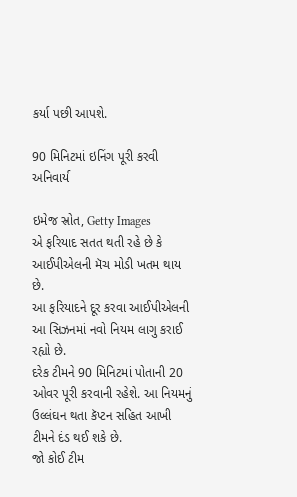કર્યા પછી આપશે.

90 મિનિટમાં ઇનિંગ પૂરી કરવી અનિવાર્ય

ઇમેજ સ્રોત, Getty Images
એ ફરિયાદ સતત થતી રહે છે કે આઈપીએલની મૅચ મોડી ખતમ થાય છે.
આ ફરિયાદને દૂર કરવા આઈપીએલની આ સિઝનમાં નવો નિયમ લાગુ કરાઈ રહ્યો છે.
દરેક ટીમને 90 મિનિટમાં પોતાની 20 ઓવર પૂરી કરવાની રહેશે. આ નિયમનું ઉલ્લંઘન થતા કૅપ્ટન સહિત આખી ટીમને દંડ થઈ શકે છે.
જો કોઈ ટીમ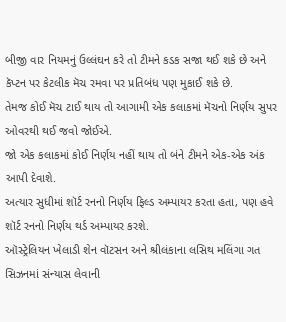બીજી વાર નિયમનું ઉલ્લંઘન કરે તો ટીમને કડક સજા થઈ શકે છે અને કૅપ્ટન પર કેટલીક મૅચ રમવા પર પ્રતિબંધ પણ મુકાઈ શકે છે.
તેમજ કોઈ મૅચ ટાઈ થાય તો આગામી એક કલાકમાં મૅચનો નિર્ણય સુપર ઓવરથી થઈ જવો જોઈએ.
જો એક કલાકમાં કોઈ નિર્ણય નહીં થાય તો બંને ટીમને એક-એક અંક આપી દેવાશે.
અત્યાર સુધીમાં શૉર્ટ રનનો નિર્ણય ફિલ્ડ અમ્પાયર કરતા હતા, પણ હવે શૉર્ટ રનનો નિર્ણય થર્ડ અમ્પાયર કરશે.
ઑસ્ટ્રેલિયન ખેલાડી શેન વૉટસન અને શ્રીલંકાના લસિથ મલિંગા ગત સિઝનમાં સંન્યાસ લેવાની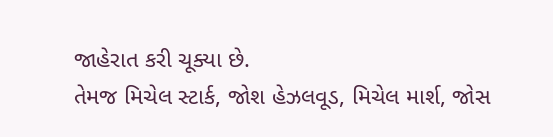જાહેરાત કરી ચૂક્યા છે.
તેમજ મિચેલ સ્ટાર્ક, જોશ હેઝલવૂડ, મિચેલ માર્શ, જોસ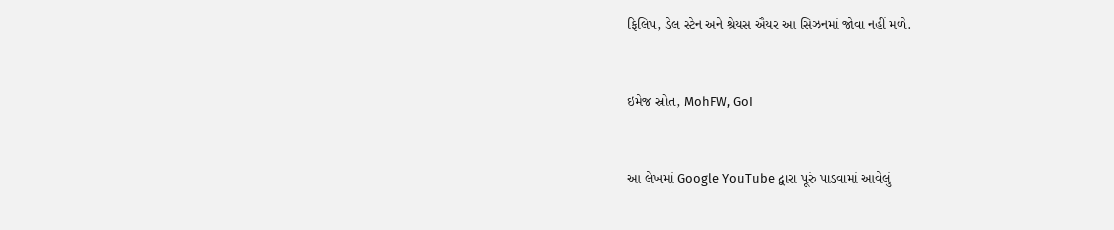ફિલિપ, ડેલ સ્ટેન અને શ્રેયસ ઐયર આ સિઝનમાં જોવા નહીં મળે.


ઇમેજ સ્રોત, MohFW, GoI


આ લેખમાં Google YouTube દ્વારા પૂરું પાડવામાં આવેલું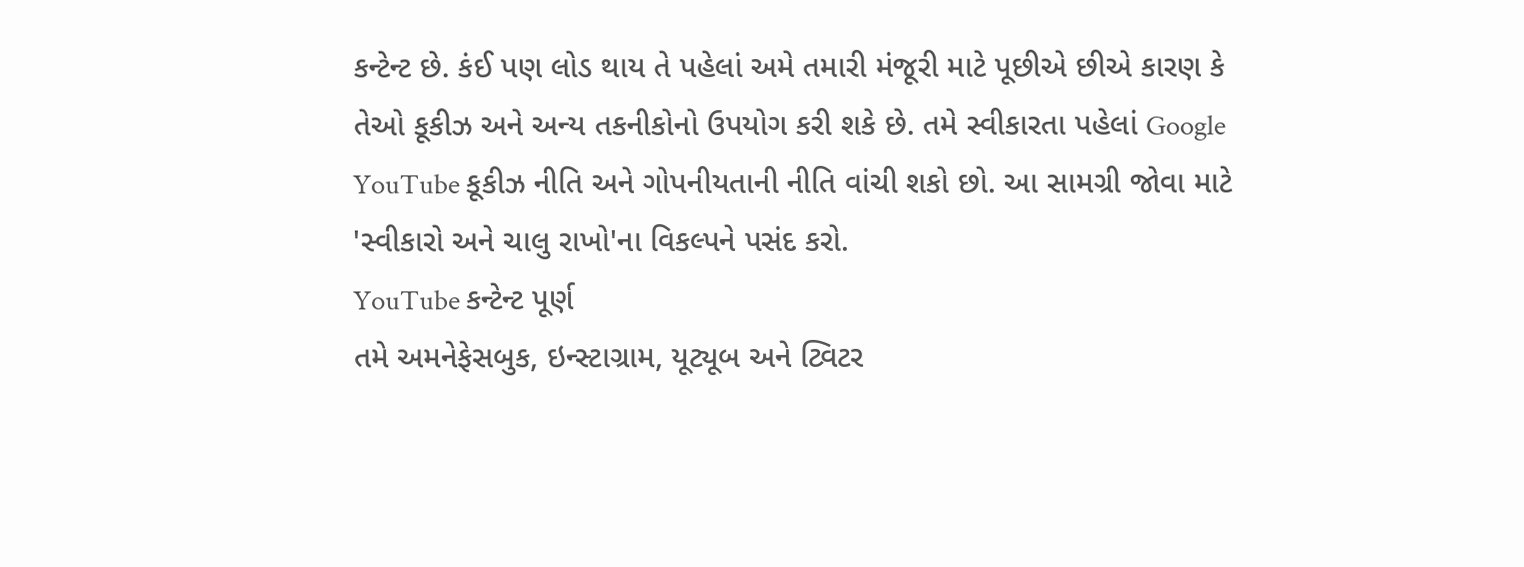કન્ટેન્ટ છે. કંઈ પણ લોડ થાય તે પહેલાં અમે તમારી મંજૂરી માટે પૂછીએ છીએ કારણ કે તેઓ કૂકીઝ અને અન્ય તકનીકોનો ઉપયોગ કરી શકે છે. તમે સ્વીકારતા પહેલાં Google YouTube કૂકીઝ નીતિ અને ગોપનીયતાની નીતિ વાંચી શકો છો. આ સામગ્રી જોવા માટે 'સ્વીકારો અને ચાલુ રાખો'ના વિકલ્પને પસંદ કરો.
YouTube કન્ટેન્ટ પૂર્ણ
તમે અમનેફેસબુક, ઇન્સ્ટાગ્રામ, યૂટ્યૂબ અને ટ્વિટર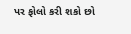પર ફોલો કરી શકો છો